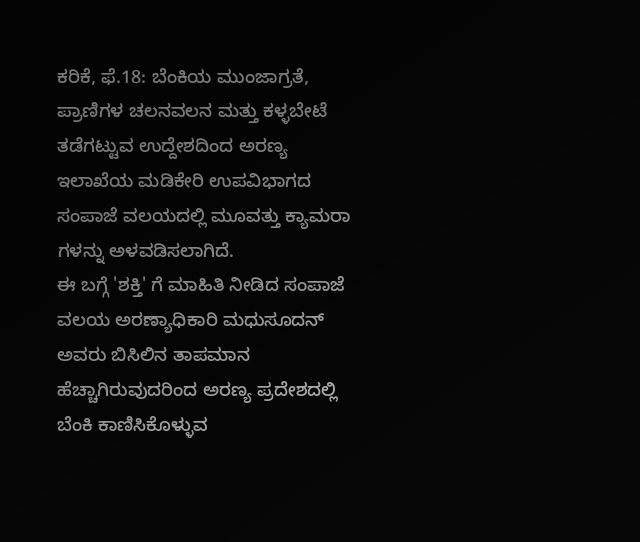ಕರಿಕೆ, ಫೆ.18: ಬೆಂಕಿಯ ಮುಂಜಾಗ್ರತೆ, ಪ್ರಾಣಿಗಳ ಚಲನವಲನ ಮತ್ತು ಕಳ್ಳಬೇಟೆ ತಡೆಗಟ್ಟುವ ಉದ್ದೇಶದಿಂದ ಅರಣ್ಯ ಇಲಾಖೆಯ ಮಡಿಕೇರಿ ಉಪವಿಭಾಗದ ಸಂಪಾಜೆ ವಲಯದಲ್ಲಿ ಮೂವತ್ತು ಕ್ಯಾಮರಾ ಗಳನ್ನು ಅಳವಡಿಸಲಾಗಿದೆ.
ಈ ಬಗ್ಗೆ 'ಶಕ್ತಿ' ಗೆ ಮಾಹಿತಿ ನೀಡಿದ ಸಂಪಾಜೆ ವಲಯ ಅರಣ್ಯಾಧಿಕಾರಿ ಮಧುಸೂದನ್ ಅವರು ಬಿಸಿಲಿನ ತಾಪಮಾನ ಹೆಚ್ಚಾಗಿರುವುದರಿಂದ ಅರಣ್ಯ ಪ್ರದೇಶದಲ್ಲಿ ಬೆಂಕಿ ಕಾಣಿಸಿಕೊಳ್ಳುವ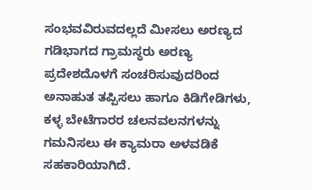ಸಂಭವವಿರುವದಲ್ಲದೆ ಮೀಸಲು ಅರಣ್ಯದ ಗಡಿಭಾಗದ ಗ್ರಾಮಸ್ಥರು ಅರಣ್ಯ ಪ್ರದೇಶದೊಳಗೆ ಸಂಚರಿಸುವುದರಿಂದ ಅನಾಹುತ ತಪ್ಪಿಸಲು ಹಾಗೂ ಕಿಡಿಗೇಡಿಗಳು, ಕಳ್ಳ ಬೇಟೆಗಾರರ ಚಲನವಲನಗಳನ್ನು ಗಮನಿಸಲು ಈ ಕ್ಯಾಮರಾ ಅಳವಡಿಕೆ ಸಹಕಾರಿಯಾಗಿದೆ.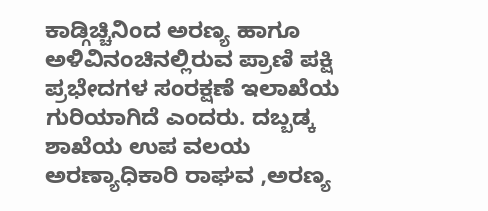ಕಾಡ್ಗಿಚ್ಚಿನಿಂದ ಅರಣ್ಯ ಹಾಗೂ ಅಳಿವಿನಂಚಿನಲ್ಲಿರುವ ಪ್ರಾಣಿ ಪಕ್ಷಿ ಪ್ರಭೇದಗಳ ಸಂರಕ್ಷಣೆ ಇಲಾಖೆಯ ಗುರಿಯಾಗಿದೆ ಎಂದರು. ದಬ್ಬಡ್ಕ ಶಾಖೆಯ ಉಪ ವಲಯ ಅರಣ್ಯಾಧಿಕಾರಿ ರಾಘವ ,ಅರಣ್ಯ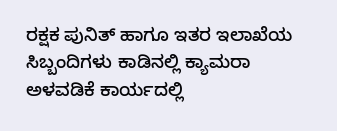ರಕ್ಷಕ ಪುನಿತ್ ಹಾಗೂ ಇತರ ಇಲಾಖೆಯ ಸಿಬ್ಬಂದಿಗಳು ಕಾಡಿನಲ್ಲಿ ಕ್ಯಾಮರಾ ಅಳವಡಿಕೆ ಕಾರ್ಯದಲ್ಲಿ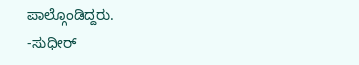ಪಾಲ್ಗೊಂಡಿದ್ದರು.
-ಸುಧೀರ್